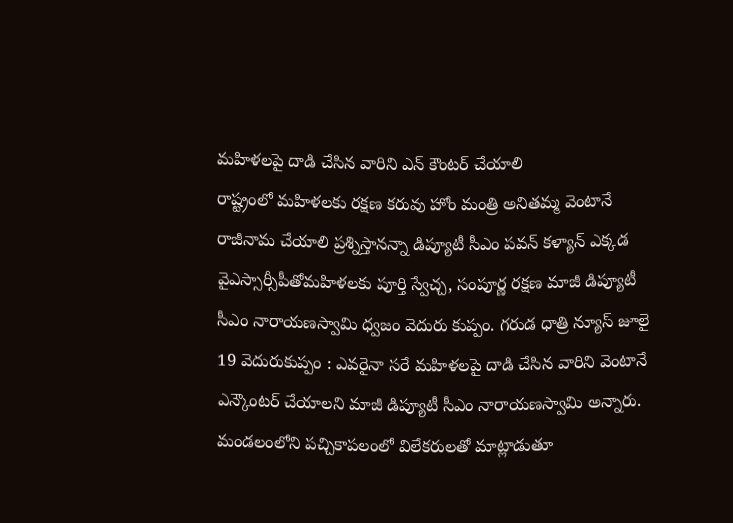మహిళలపై దాడి చేసిన వారిని ఎన్ కౌంటర్ చేయాలి
రాష్ట్రంలో మహిళలకు రక్షణ కరువు హోం మంత్రి అనితమ్మ వెంటానే రాజీనామ చేయాలి ప్రశ్నిస్తానన్నా డిప్యూటీ సీఎం పవన్ కళ్యాన్ ఎక్కడ వైఎస్సార్సీపీతోమహిళలకు పూర్తి స్వేచ్చ, సంపూర్ణ రక్షణ మాజీ డిప్యూటీ సీఎం నారాయణస్వామి ధ్వజం వెదురు కుప్పం. గరుడ ధాత్రి న్యూస్ జూలై 19 వెదురుకుప్పం : ఎవరైనా సరే మహిళలపై దాడి చేసిన వారిని వెంటానే ఎన్కౌంటర్ చేయాలని మాజీ డిప్యూటీ సీఎం నారాయణస్వామి అన్నారు. మండలంలోని పచ్చికాపలంలో విలేకరులతో మాట్లాడుతూ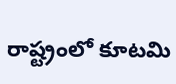రాష్ట్రంలో కూటమి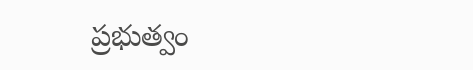ప్రభుత్వం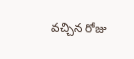వచ్చిన రోజు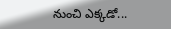నుంచి ఎక్కడో...